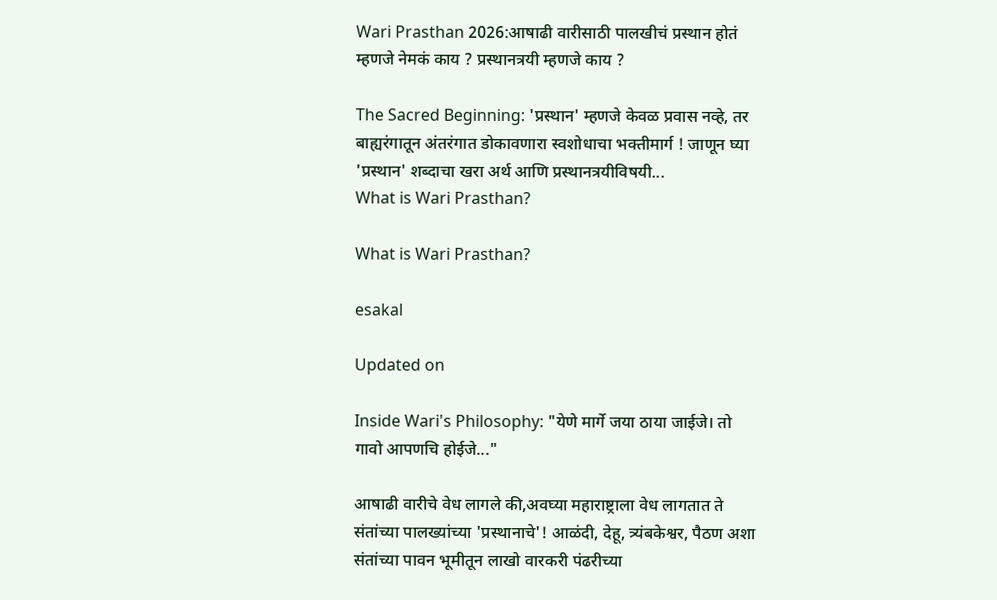Wari Prasthan 2026:आषाढी वारीसाठी पालखीचं प्रस्थान होतं म्हणजे नेमकं काय ? प्रस्थानत्रयी म्हणजे काय ?

The Sacred Beginning: 'प्रस्थान' म्हणजे केवळ प्रवास नव्हे, तर बाह्यरंगातून अंतरंगात डोकावणारा स्वशोधाचा भक्तीमार्ग ! जाणून घ्या 'प्रस्थान' शब्दाचा खरा अर्थ आणि प्रस्थानत्रयीविषयी...
What is Wari Prasthan?

What is Wari Prasthan?

esakal

Updated on

Inside Wari's Philosophy: "येणे मार्गे जया ठाया जाईजे। तो गावो आपणचि होईजे..."

आषाढी वारीचे वेध लागले की,अवघ्या महाराष्ट्राला वेध लागतात ते संतांच्या पालख्यांच्या 'प्रस्थानाचे'! आळंदी, देहू, त्र्यंबकेश्वर, पैठण अशा संतांच्या पावन भूमीतून लाखो वारकरी पंढरीच्या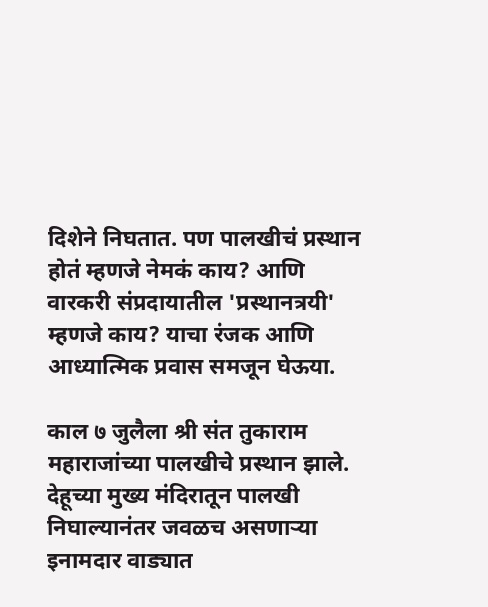दिशेने निघतात. पण पालखीचं प्रस्थान होतं म्हणजे नेमकं काय? आणि वारकरी संप्रदायातील 'प्रस्थानत्रयी' म्हणजे काय? याचा रंजक आणि आध्यात्मिक प्रवास समजून घेऊया.

काल ७ जुलैला श्री संत तुकाराम महाराजांच्या पालखीचे प्रस्थान झाले. देहूच्या मुख्य मंदिरातून पालखी निघाल्यानंतर जवळच असणाऱ्या इनामदार वाड्यात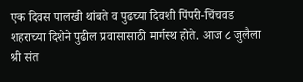एक दिवस पालखी थांबते व पुढच्या दिवशी पिंपरी-चिंचवड शहराच्या दिशेने पुढील प्रवासासाठी मार्गस्थ होते. आज ८ जुलैला श्री संत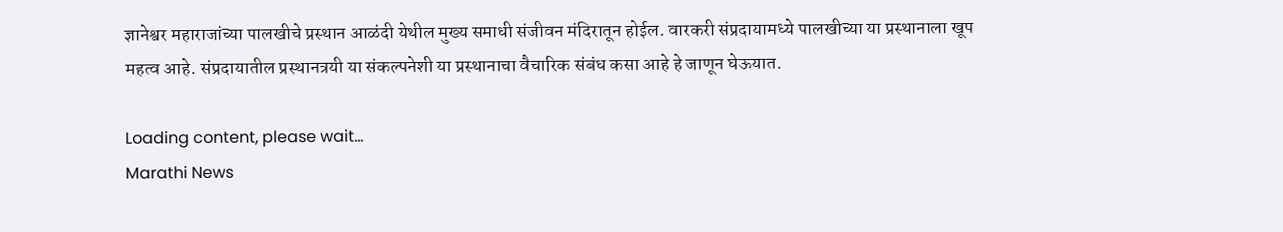ज्ञानेश्वर महाराजांच्या पालखीचे प्रस्थान आळंदी येथील मुख्य समाधी संजीवन मंदिरातून होईल. वारकरी संप्रदायामध्ये पालखीच्या या प्रस्थानाला खूप महत्व आहे. संप्रदायातील प्रस्थानत्रयी या संकल्पनेशी या प्रस्थानाचा वैचारिक संबंध कसा आहे हे जाणून घेऊयात.

Loading content, please wait...
Marathi News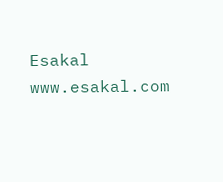Esakal
www.esakal.com